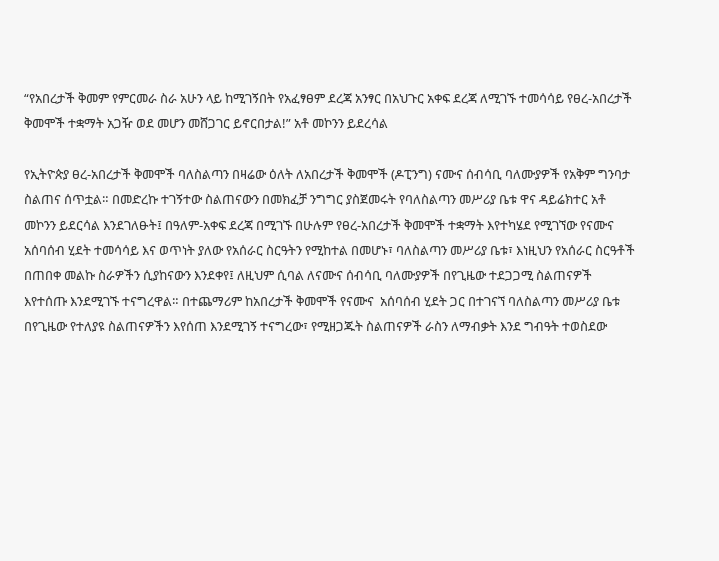“የአበረታች ቅመም የምርመራ ስራ አሁን ላይ ከሚገኝበት የአፈፃፀም ደረጃ አንፃር በአህጉር አቀፍ ደረጃ ለሚገኙ ተመሳሳይ የፀረ-አበረታች ቅመሞች ተቋማት አጋዥ ወደ መሆን መሸጋገር ይኖርበታል!” አቶ መኮንን ይደረሳል

የኢትዮጵያ ፀረ-አበረታች ቅመሞች ባለስልጣን በዛሬው ዕለት ለአበረታች ቅመሞች (ዶፒንግ) ናሙና ሰብሳቢ ባለሙያዎች የአቅም ግንባታ ስልጠና ሰጥቷል። በመድረኩ ተገኝተው ስልጠናውን በመክፈቻ ንግግር ያስጀመሩት የባለስልጣን መሥሪያ ቤቱ ዋና ዳይሬክተር አቶ መኮንን ይደርሳል እንደገለፁት፤ በዓለም-አቀፍ ደረጃ በሚገኙ በሁሉም የፀረ-አበረታች ቅመሞች ተቋማት እየተካሄደ የሚገኘው የናሙና አሰባሰብ ሂደት ተመሳሳይ እና ወጥነት ያለው የአሰራር ስርዓትን የሚከተል በመሆኑ፣ ባለስልጣን መሥሪያ ቤቱ፣ እነዚህን የአሰራር ስርዓቶች በጠበቀ መልኩ ስራዎችን ሲያከናውን እንደቀየ፤ ለዚህም ሲባል ለናሙና ሰብሳቢ ባለሙያዎች በየጊዜው ተደጋጋሚ ስልጠናዎች እየተሰጡ እንደሚገኙ ተናግረዋል። በተጨማሪም ከአበረታች ቅመሞች የናሙና  አሰባሰብ ሂደት ጋር በተገናኘ ባለስልጣን መሥሪያ ቤቱ በየጊዜው የተለያዩ ስልጠናዎችን እየሰጠ እንደሚገኝ ተናግረው፣ የሚዘጋጁት ስልጠናዎች ራስን ለማብቃት እንደ ግብዓት ተወስደው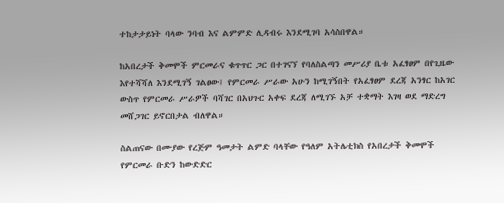ተከታታይነት ባላው ንባብ እና ልምምድ ሊዳብሩ እንደሚገባ አሳስበዋል።

ከአበረታች ቅመሞች ምርመራና ቁጥጥር ጋር በተገናኘ የባለስልጣን መሥሪያ ቤቱ አፈፃፀም በየጊዜው እየተሻሻለ እንደሚገኝ ገልፀው፤ የምርመራ ሥራው አሁን ከሚገኝበት የአፈፃፀም ደረጃ አንፃር ከአገር ውስጥ የምርመራ ሥራዎች ባሻገር በአህጉር አቀፍ ደረጃ ለሚገኙ አቻ ተቋማት እገዛ ወደ ማድረግ መሸጋገር ይኖርበታል ብለዋል።

ስልጠናው በሙያው የረጅም ዓመታት ልምድ ባላቸው የዓለም አትሌቲክስ የአበረታች ቅመሞች የምርመራ ቡድን ከውድድር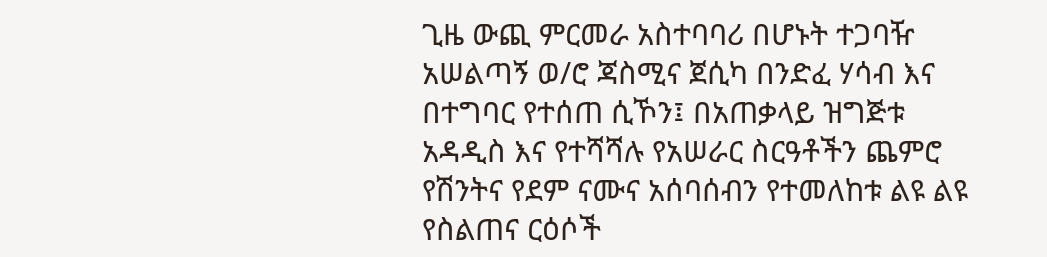ጊዜ ውጪ ምርመራ አስተባባሪ በሆኑት ተጋባዥ አሠልጣኝ ወ/ሮ ጃስሚና ጀሲካ በንድፈ ሃሳብ እና በተግባር የተሰጠ ሲኾን፤ በአጠቃላይ ዝግጅቱ አዳዲስ እና የተሻሻሉ የአሠራር ስርዓቶችን ጨምሮ የሽንትና የደም ናሙና አሰባሰብን የተመለከቱ ልዩ ልዩ የስልጠና ርዕሶች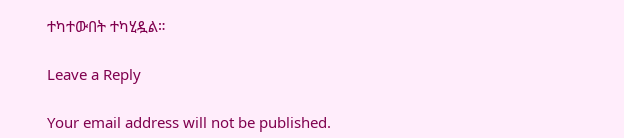ተካተውበት ተካሂዷል።

Leave a Reply

Your email address will not be published.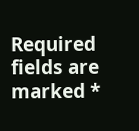Required fields are marked *